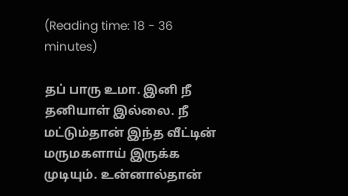(Reading time: 18 - 36 minutes)

தப் பாரு உமா. இனி நீ தனியாள் இல்லை. நீ மட்டும்தான் இந்த வீட்டின் மருமகளாய் இருக்க முடியும். உன்னால்தான்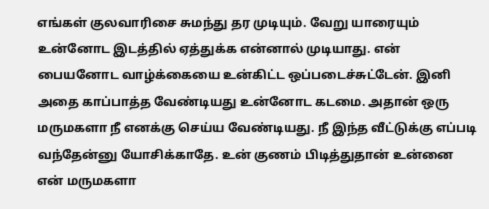எங்கள் குலவாரிசை சுமந்து தர முடியும். வேறு யாரையும் உன்னோட இடத்தில் ஏத்துக்க என்னால் முடியாது. என் பையனோட வாழ்க்கையை உன்கிட்ட ஒப்படைச்சுட்டேன். இனி அதை காப்பாத்த வேண்டியது உன்னோட கடமை. அதான் ஒரு மருமகளா நீ எனக்கு செய்ய வேண்டியது. நீ இந்த வீட்டுக்கு எப்படி வந்தேன்னு யோசிக்காதே. உன் குணம் பிடித்துதான் உன்னை என் மருமகளா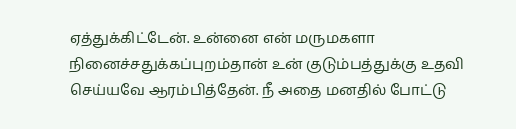ஏத்துக்கிட்டேன். உன்னை என் மருமகளா நினைச்சதுக்கப்புறம்தான் உன் குடும்பத்துக்கு உதவி செய்யவே ஆரம்பித்தேன். நீ அதை மனதில் போட்டு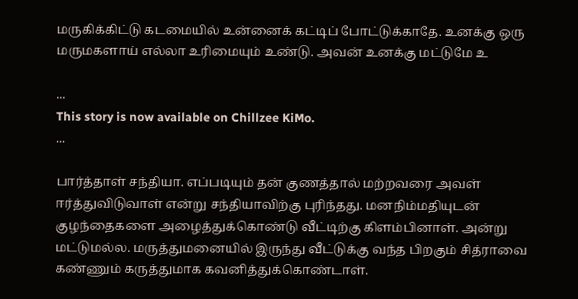மருகிக்கிட்டு கடமையில் உன்னைக் கட்டிப் போட்டுக்காதே. உனக்கு ஒரு மருமகளாய் எல்லா உரிமையும் உண்டு. அவன் உனக்கு மட்டுமே உ

...
This story is now available on Chillzee KiMo.
...

பார்த்தாள் சந்தியா. எப்படியும் தன் குணத்தால் மற்றவரை அவள் ஈர்த்துவிடுவாள் என்று சந்தியாவிற்கு புரிந்தது. மனநிம்மதியுடன் குழந்தைகளை அழைத்துக்கொண்டு வீட்டிற்கு கிளம்பினாள். அன்று மட்டுமல்ல. மருத்துமனையில் இருந்து வீட்டுக்கு வந்த பிறகும் சித்ராவை கண்ணும் கருத்துமாக கவனித்துக்கொண்டாள்.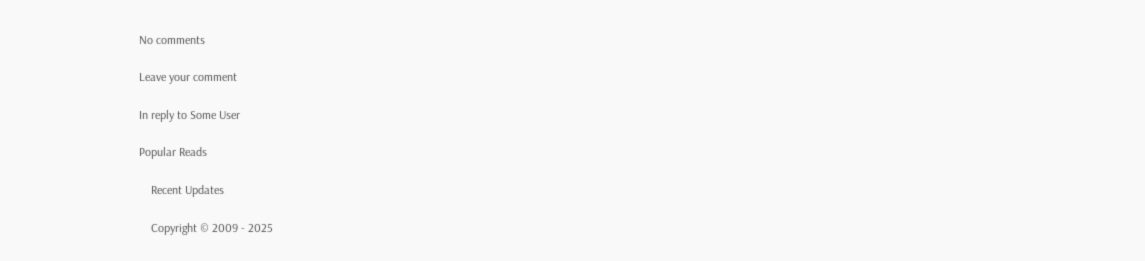No comments

Leave your comment

In reply to Some User

Popular Reads

    Recent Updates

    Copyright © 2009 - 2025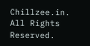Chillzee.in. All Rights Reserved.